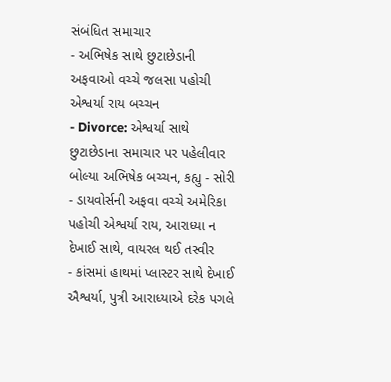સંબંધિત સમાચાર
- અભિષેક સાથે છુટાછેડાની અફવાઓ વચ્ચે જલસા પહોચી એશ્વર્યા રાય બચ્ચન
- Divorce: એશ્વર્યા સાથે છુટાછેડાના સમાચાર પર પહેલીવાર બોલ્યા અભિષેક બચ્ચન, કહ્યુ - સોરી
- ડાયવોર્સની અફવા વચ્ચે અમેરિકા પહોચી એશ્વર્યા રાય, આરાધ્યા ન દેખાઈ સાથે, વાયરલ થઈ તસ્વીર
- કાંસમાં હાથમાં પ્લાસ્ટર સાથે દેખાઈ ઐશ્વર્યા, પુત્રી આરાધ્યાએ દરેક પગલે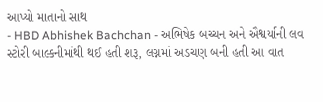આપ્યો માતાનો સાથ
- HBD Abhishek Bachchan - અભિષેક બચ્ચન અને ઐશ્વર્યાની લવ સ્ટોરી બાલ્કનીમાંથી થઈ હતી શરૂ, લગ્નમાં અડચણ બની હતી આ વાત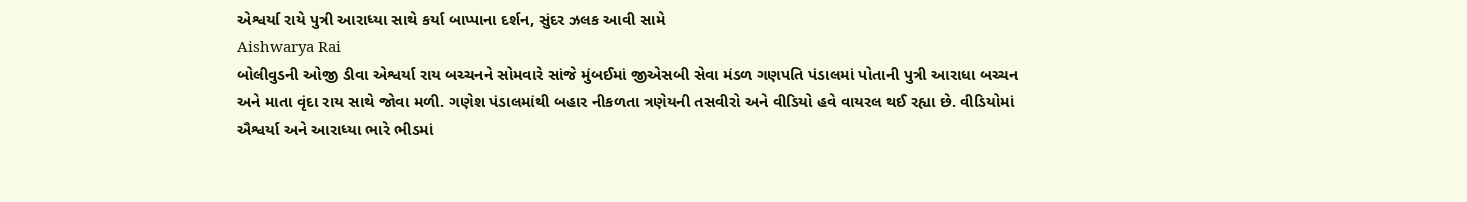એશ્વર્યા રાયે પુત્રી આરાધ્યા સાથે કર્યા બાપ્પાના દર્શન, સુંદર ઝલક આવી સામે
Aishwarya Rai
બોલીવુડની ઓજી ડીવા એશ્વર્યા રાય બચ્ચનને સોમવારે સાંજે મુંબઈમાં જીએસબી સેવા મંડળ ગણપતિ પંડાલમાં પોતાની પુત્રી આરાધા બચ્ચન અને માતા વૃંદા રાય સાથે જોવા મળી. ગણેશ પંડાલમાંથી બહાર નીકળતા ત્રણેયની તસવીરો અને વીડિયો હવે વાયરલ થઈ રહ્યા છે. વીડિયોમાં ઐશ્વર્યા અને આરાધ્યા ભારે ભીડમાં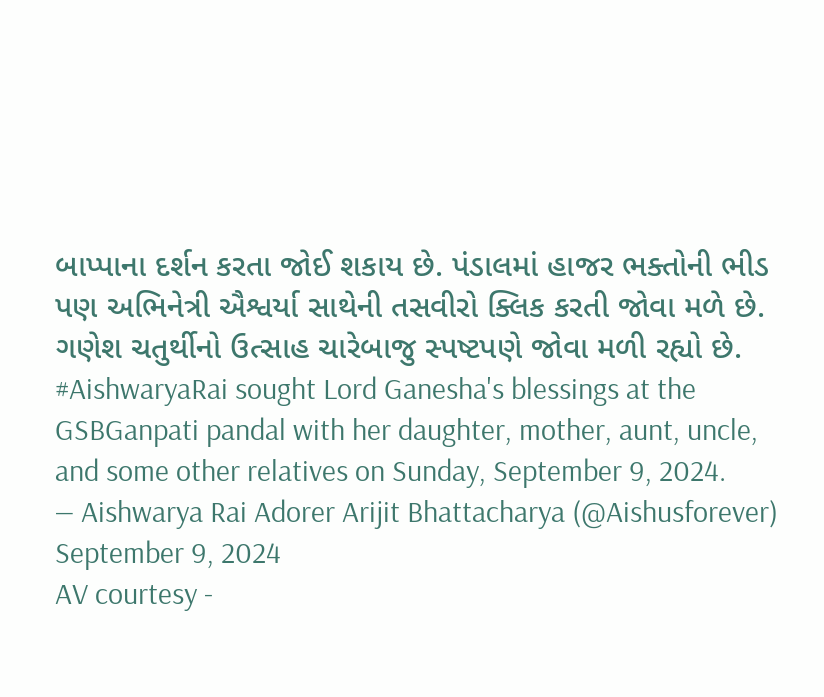બાપ્પાના દર્શન કરતા જોઈ શકાય છે. પંડાલમાં હાજર ભક્તોની ભીડ પણ અભિનેત્રી ઐશ્વર્યા સાથેની તસવીરો ક્લિક કરતી જોવા મળે છે. ગણેશ ચતુર્થીનો ઉત્સાહ ચારેબાજુ સ્પષ્ટપણે જોવા મળી રહ્યો છે.
#AishwaryaRai sought Lord Ganesha's blessings at the GSBGanpati pandal with her daughter, mother, aunt, uncle, and some other relatives on Sunday, September 9, 2024.
— Aishwarya Rai Adorer Arijit Bhattacharya (@Aishusforever) September 9, 2024
AV courtesy -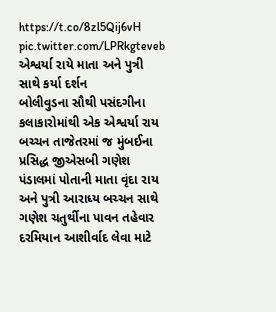https://t.co/8zl5Qij6vH pic.twitter.com/LPRkgteveb
એશ્વર્યા રાયે માતા અને પુત્રી સાથે કર્યા દર્શન
બોલીવુડના સૌથી પસંદગીના કલાકારોમાંથી એક એશ્વર્યા રાય બચ્ચન તાજેતરમાં જ મુંબઈના પ્રસિદ્ધ જીએસબી ગણેશ પંડાલમાં પોતાની માતા વૃંદા રાય અને પુત્રી આરાધ્ય બચ્ચન સાથે ગણેશ ચતુર્થીના પાવન તહેવાર દરમિયાન આશીર્વાદ લેવા માટે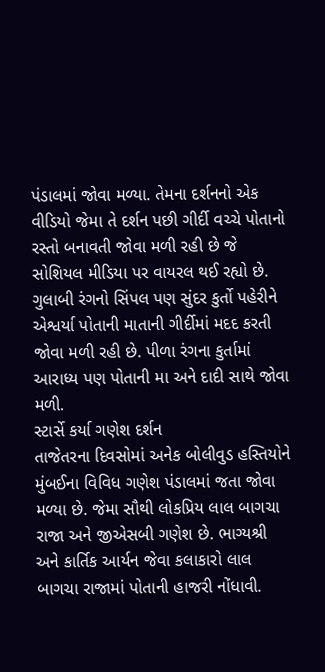પંડાલમાં જોવા મળ્યા. તેમના દર્શનનો એક વીડિયો જેમા તે દર્શન પછી ગીર્દી વચ્ચે પોતાનો રસ્તો બનાવતી જોવા મળી રહી છે જે સોશિયલ મીડિયા પર વાયરલ થઈ રહ્યો છે. ગુલાબી રંગનો સિંપલ પણ સુંદર કુર્તો પહેરીને એશ્વર્યા પોતાની માતાની ગીર્દીમાં મદદ કરતી જોવા મળી રહી છે. પીળા રંગના કુર્તામાં આરાધ્ય પણ પોતાની મા અને દાદી સાથે જોવા મળી.
સ્ટાર્સે કર્યા ગણેશ દર્શન
તાજેતરના દિવસોમાં અનેક બોલીવુડ હસ્તિયોને મુંબઈના વિવિધ ગણેશ પંડાલમાં જતા જોવા મળ્યા છે. જેમા સૌથી લોકપ્રિય લાલ બાગચા રાજા અને જીએસબી ગણેશ છે. ભાગ્યશ્રી અને કાર્તિક આર્યન જેવા કલાકારો લાલ બાગચા રાજામાં પોતાની હાજરી નોંધાવી.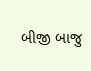બીજી બાજુ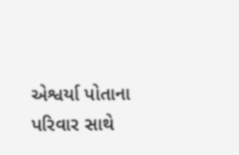એશ્વર્યા પોતાના પરિવાર સાથે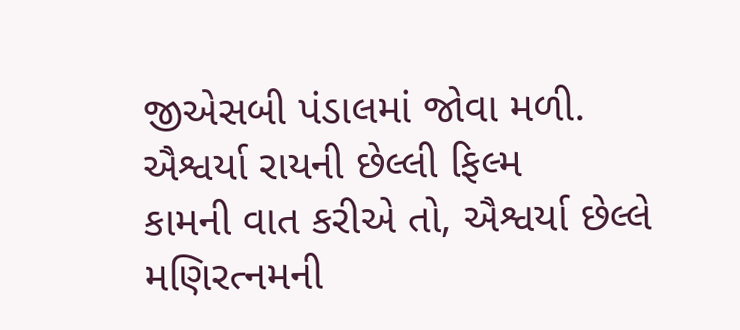જીએસબી પંડાલમાં જોવા મળી.
ઐશ્વર્યા રાયની છેલ્લી ફિલ્મ
કામની વાત કરીએ તો, ઐશ્વર્યા છેલ્લે મણિરત્નમની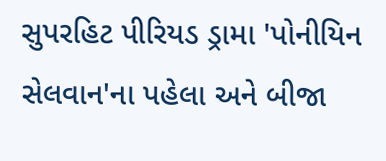સુપરહિટ પીરિયડ ડ્રામા 'પોનીયિન સેલવાન'ના પહેલા અને બીજા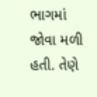ભાગમાં જોવા મળી હતી. તેણે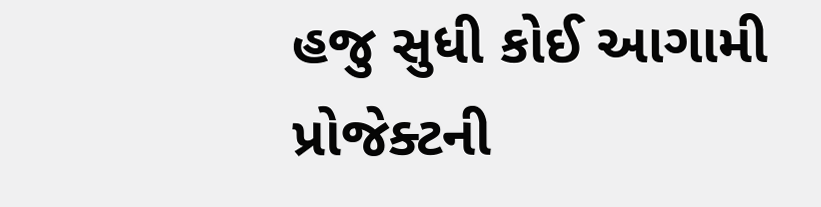હજુ સુધી કોઈ આગામી પ્રોજેક્ટની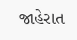જાહેરાત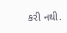કરી નથી.